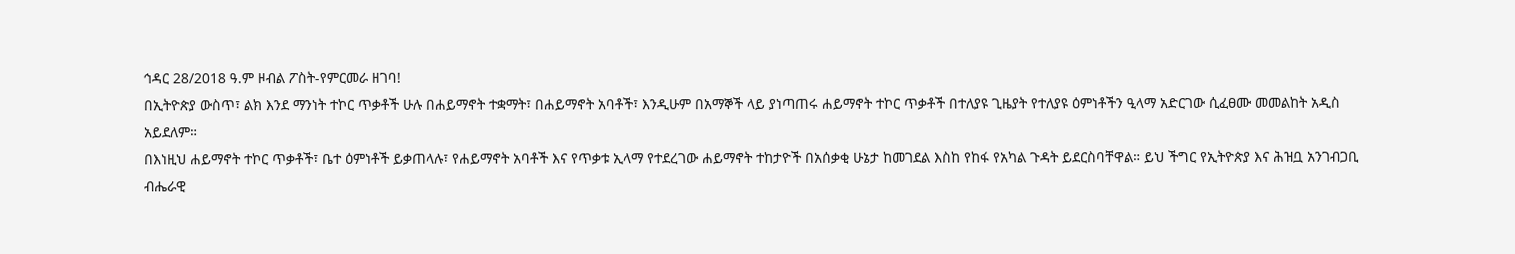ኅዳር 28/2018 ዓ.ም ዞብል ፖስት-የምርመራ ዘገባ!
በኢትዮጵያ ውስጥ፣ ልክ እንደ ማንነት ተኮር ጥቃቶች ሁሉ በሐይማኖት ተቋማት፣ በሐይማኖት አባቶች፣ እንዲሁም በአማኞች ላይ ያነጣጠሩ ሐይማኖት ተኮር ጥቃቶች በተለያዩ ጊዜያት የተለያዩ ዕምነቶችን ዒላማ አድርገው ሲፈፀሙ መመልከት አዲስ አይደለም።
በእነዚህ ሐይማኖት ተኮር ጥቃቶች፣ ቤተ ዕምነቶች ይቃጠላሉ፣ የሐይማኖት አባቶች እና የጥቃቱ ኢላማ የተደረገው ሐይማኖት ተከታዮች በአሰቃቂ ሁኔታ ከመገደል እስከ የከፋ የአካል ጉዳት ይደርስባቸዋል። ይህ ችግር የኢትዮጵያ እና ሕዝቧ አንገብጋቢ ብሔራዊ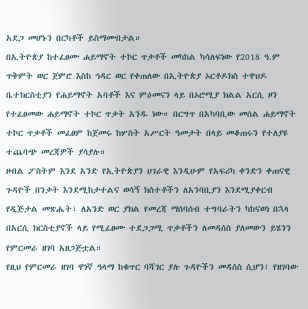አደጋ መሆኑን በርካቶች ይስማሙበታል።
በኢትዮጵያ ከተፈፀሙ ሐይማኖት ተኮር ጥቃቶች መካከል ካሳለፍነው የ2018 ዓ.ም ጥቅምት ወር ጀምሮ እስከ ኅዳር ወር የቀጠለው በኢትዮጵያ ኦርቶዶክስ ተዋህዶ ቤተክርስቲያን የሐይማኖት አባቶች እና ምዕመናን ላይ በኦሮሚያ ክልል አርሲ ዞን የተፈፀመው ሐይማኖት ተኮር ጥቃት አንዱ ነው። በርግጥ በአካባቢው መሰል ሐይማኖት ተኮር ጥቃቶች መፈፀም ከጀመሩ ከሦስት አሥርት ዓመታት በላይ መቆጠሩን የተለያዩ ተጨባጭ መረጃዎች ያሳያሉ።
ዞብል ፖስትም እንደ አንድ የኢትዮጵያን ሀገራዊ እንዲሁም የአፍሪካ ቀንድን ቀጠናዊ ጉዳዮች በንቃት እንደሚከታተልና ወሳኝ ክስተቶችን ለአንባቢያን እንደሚያቀርብ የዲጅታል መጽሔት፣ ለአንድ ወር ያክል የመረጃ ማሰባሰብ ተግባራትን ካከናወነ በኋላ በአርሲ ክርስቲያኖች ላይ የሚፈፀሙ ተደጋጋሚ ጥቃቶችን ለመዳሰስ ያለመውን ይሄንን የምርመራ ዘገባ አዘጋጅቷል።
የዚህ የምርመራ ዘገባ ዋነኛ ዓላማ ከቁጥር ባሻገር ያሉ ጉዳዮችን መዳሰስ ሲሆን፣ የዘገባው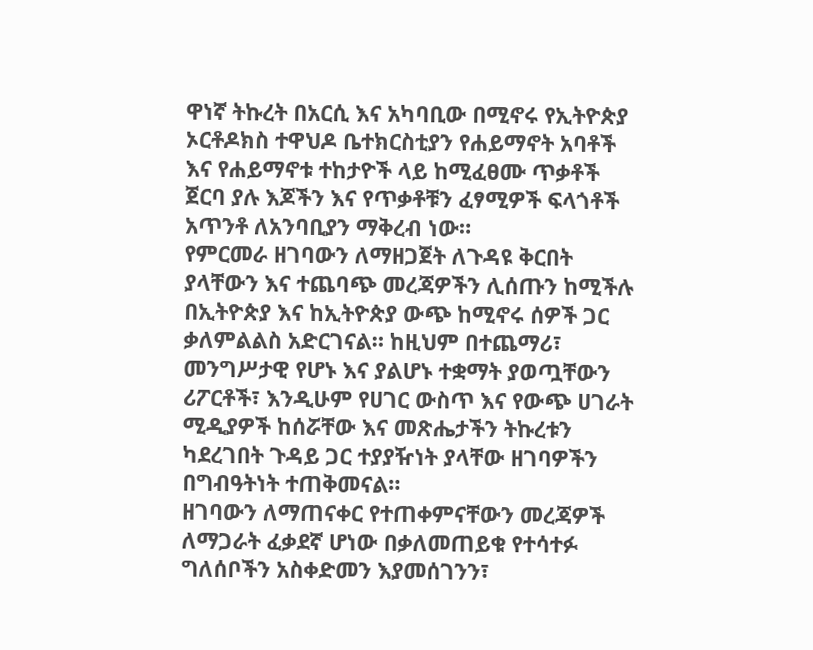ዋነኛ ትኩረት በአርሲ እና አካባቢው በሚኖሩ የኢትዮጵያ ኦርቶዶክስ ተዋህዶ ቤተክርስቲያን የሐይማኖት አባቶች እና የሐይማኖቱ ተከታዮች ላይ ከሚፈፀሙ ጥቃቶች ጀርባ ያሉ እጆችን እና የጥቃቶቹን ፈፃሚዎች ፍላጎቶች አጥንቶ ለአንባቢያን ማቅረብ ነው።
የምርመራ ዘገባውን ለማዘጋጀት ለጉዳዩ ቅርበት ያላቸውን እና ተጨባጭ መረጃዎችን ሊሰጡን ከሚችሉ በኢትዮጵያ እና ከኢትዮጵያ ውጭ ከሚኖሩ ሰዎች ጋር ቃለምልልስ አድርገናል። ከዚህም በተጨማሪ፣ መንግሥታዊ የሆኑ እና ያልሆኑ ተቋማት ያወጧቸውን ሪፖርቶች፣ እንዲሁም የሀገር ውስጥ እና የውጭ ሀገራት ሚዲያዎች ከሰሯቸው እና መጽሔታችን ትኩረቱን ካደረገበት ጉዳይ ጋር ተያያዥነት ያላቸው ዘገባዎችን በግብዓትነት ተጠቅመናል።
ዘገባውን ለማጠናቀር የተጠቀምናቸውን መረጃዎች ለማጋራት ፈቃደኛ ሆነው በቃለመጠይቁ የተሳተፉ ግለሰቦችን አስቀድመን እያመሰገንን፣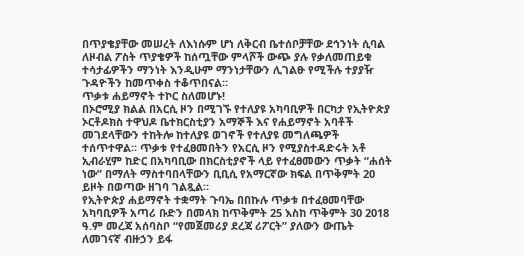በጥያቄያቸው መሠረት ለእነሱም ሆነ ለቅርብ ቤተሰቦቻቸው ደኅንነት ሲባል ለዞብል ፖስት ጥያቄዎች ከሰጧቸው ምላሾች ውጭ ያሉ የቃለመጠይቁ ተሳታፊዎችን ማንነት እንዲሁም ማንነታቸውን ሊገልፁ የሚችሉ ተያያዥ ጉዳዮችን ከመጥቀስ ተቆጥበናል።
ጥቃቱ ሐይማኖት ተኮር ስለመሆኑ!
በኦሮሚያ ክልል በአርሲ ዞን በሚገኙ የተለያዩ አካባቢዎች በርካታ የኢትዮጵያ ኦርቶዶክስ ተዋህዶ ቤተክርስቲያን አማኞች እና የሐይማኖት አባቶች መገደላቸውን ተከትሎ ከተለያዩ ወገኖች የተለያዩ መግለጫዎች ተሰጥተዋል። ጥቃቱ የተፈፀመበትን የአርሲ ዞን የሚያስተዳድሩት አቶ ኢብራሂም ከድር በአካባቢው በክርስቲያኖች ላይ የተፈፀመውን ጥቃት “ሐሰት ነው” በማለት ማስተባበላቸውን ቢቢሲ የአማርኛው ክፍል በጥቅምት 20 ይዞት በወጣው ዘገባ ገልጿል።
የኢትዮጵያ ሐይማኖት ተቋማት ጉባኤ በበኩሉ ጥቃቱ በተፈፀመባቸው አካባቢዎች አጣሪ ቡድን በመላክ ከጥቅምት 25 እስከ ጥቅምት 30 2018 ዓ.ም መረጃ አሰባስቦ “የመጀመሪያ ደረጃ ሪፖርት” ያለውን ውጤት ለመገናኛ ብዙኃን ይፋ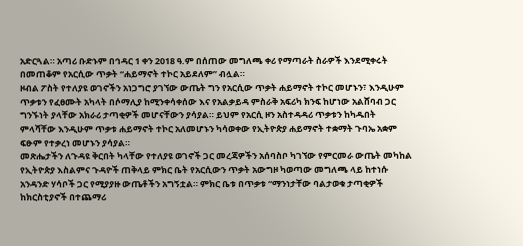አድርጓል። አጣሪ ቡድኑም በኅዳር 1 ቀን 2018 ዓ.ም በሰጠው መግለጫ ቀሪ የማጣራት ስራዎች እንደሚቀሩት በመጠቆም የአርሲው ጥቃት “ሐይማኖት ተኮር አይደለም” ብሏል።
ዞብል ፖስት የተለያዩ ወገኖችን አነጋግሮ ያገኘው ውጤት ግን የአርሲው ጥቃት ሐይማኖት ተኮር መሆኑን፣ እንዲሁም ጥቃቱን የፈፀሙት አካላት በሶማሊያ ከሚንቀሳቀሰው እና የአልቃይዳ ምስራቅ አፍሪካ ክንፍ ከሆነው አልሸባብ ጋር ግንኙነት ያላቸው አክራሪ ታጣቂዎች መሆናቸውን ያሳያል። ይህም የአርሲ ዞን አስተዳዳሪ ጥቃቱን ከካዱበት ምላሻቸው እንዲሁም ጥቃቱ ሐይማኖት ተኮር አለመሆኑን ካሳወቀው የኢትዮጵያ ሐይማኖት ተቋማት ጉባኤ አቋም ፍፁም የተቃረነ መሆኑን ያሳያል።
መጽሔታችን ለጉዳዩ ቅርበት ካላቸው የተለያዩ ወገኖች ጋር መረጃዎችን አሰባስቦ ካገኘው የምርመራ ውጤት መካከል የኢትዮጵያ እስልምና ጉዳዮች ጠቅላይ ምክር ቤት የአርሲውን ጥቃት አውግዞ ካወጣው መግለጫ ላይ ከተነሱ አንዳንድ ሃሳቦች ጋር የሚያያዙ ውጤቶችን አግኝቷል። ምክር ቤቱ በጥቃቱ “ማንነታቸው ባልታወቁ ታጣቂዎች ከክርስቲያኖች በተጨማሪ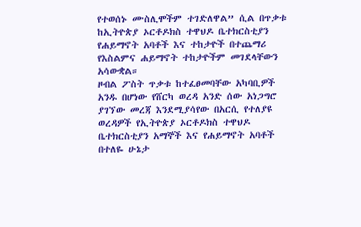የተወሰኑ ሙስሊሞችም ተገድለዋል” ሲል በጥቃቱ ከኢትዮጵያ ኦርቶዶክስ ተዋህዶ ቤተክርስቲያን የሐይማኖት አባቶች እና ተከታዮች በተጨማሪ የእስልምና ሐይማኖት ተከታዮችም መገደላቸውን አሳውቋል።
ዞብል ፖስት ጥቃቱ ከተፈፀመባቸው አካባቢዎች አንዱ በሆነው የሸርካ ወረዳ አንድ ሰው አነጋግሮ ያገኘው መረጃ እንደሚያሳየው በአርሲ የተለያዩ ወረዳዎች የኢትዮጵያ ኦርቶዶክስ ተዋህዶ ቤተክርስቲያን አማኞች እና የሐይማኖት አባቶች በተለዬ ሁኔታ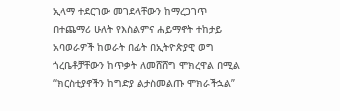ኢላማ ተደርገው መገደላቸውን ከማረጋገጥ በተጨማሪ ሁለት የእስልምና ሐይማኖት ተከታይ አባወራዎች ከወራት በፊት በኢትዮጵያዊ ወግ ጎረቤቶቻቸውን ከጥቃት ለመሸሸግ ሞክረዋል በሚል “ክርስቲያኖችን ከግድያ ልታስመልጡ ሞክራችኋል”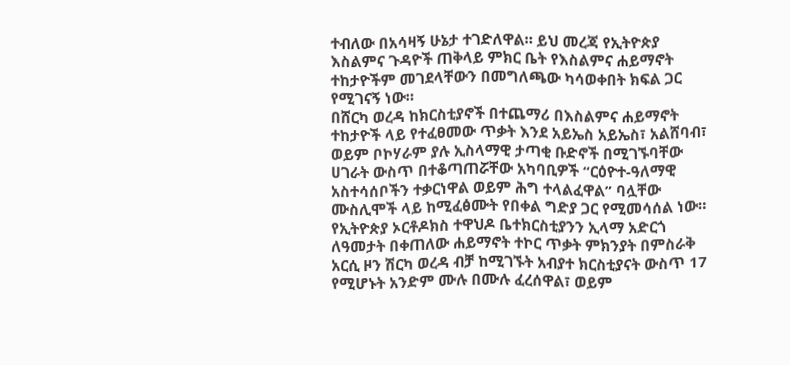ተብለው በአሳዛኝ ሁኔታ ተገድለዋል። ይህ መረጃ የኢትዮጵያ እስልምና ጉዳዮች ጠቅላይ ምክር ቤት የእስልምና ሐይማኖት ተከታዮችም መገደላቸውን በመግለጫው ካሳወቀበት ክፍል ጋር የሚገናኝ ነው።
በሸርካ ወረዳ ከክርስቲያኖች በተጨማሪ በእስልምና ሐይማኖት ተከታዮች ላይ የተፈፀመው ጥቃት እንደ አይኤስ አይኤስ፣ አልሸባብ፣ ወይም ቦኮሃራም ያሉ ኢስላማዊ ታጣቂ ቡድኖች በሚገኙባቸው ሀገራት ውስጥ በተቆጣጠሯቸው አካባቢዎች “ርዕዮተ-ዓለማዊ አስተሳሰቦችን ተቃርነዋል ወይም ሕግ ተላልፈዋል” ባሏቸው ሙስሊሞች ላይ ከሚፈፅሙት የበቀል ግድያ ጋር የሚመሳሰል ነው።
የኢትዮጵያ ኦርቶዶክስ ተዋህዶ ቤተክርስቲያንን ኢላማ አድርጎ ለዓመታት በቀጠለው ሐይማኖት ተኮር ጥቃት ምክንያት በምስራቅ አርሲ ዞን ሽርካ ወረዳ ብቻ ከሚገኙት አብያተ ክርስቲያናት ውስጥ 17 የሚሆኑት አንድም ሙሉ በሙሉ ፈረሰዋል፣ ወይም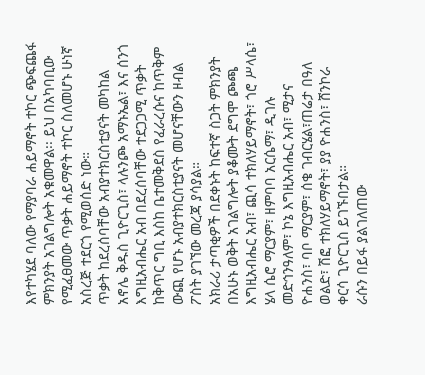እየተካሄደ ባለው የማያባራ ሐይማኖት ተኮር ጭፍጨፋ ምክንያት አገልግሎት አቁመዋል፡፡ ይህ በአካባቢው የሚፈፀመው ጥቃት ሐይማኖት ተኮር ስለመሆኑ ሁነኛ አስረጅ ተደርጎ የሚወሰድ ነው።
ጥቃት ከደረሰባቸው አብያተክርስቲያናት መካከል አኖሌ ቅዱስ ጊዮርጊስ፣ ላሉንጮ አማኑኤል፣ እና ሰንጎ እግዚአብሔር አብ በደረሰባቸው ተደጋጋሚ ጥቃት ከቅጥር ግቢ እስከ ቤተመቅደስ የፈራረሱና ከጥቅም ውጪ የሆኑ አብያተክርስቲያናት መሆናቸውን ዞብል ፖስት ያገኘው መረጃ ያሳያል።
አክራሪ ታጣቂዎች በደቀኑት ከፍተኛ ስጋት ምክንያት በአሁኑ ወቅት አገልግሎት ያቆሙት ደግሞ ጮጫ እግዚአብሔር አብ፣ ጪሳ ተክለሃይማኖት፣ ጎሮ ሥላሴ፣ ሄላ ሴሮ ማርያም፣ ዘምባባ አርሴማ፣ ዲገሉ መድኅንዓለም፣ ኮኔ እግዚአብሔር አብ፣ ሚታና ዮሐንስ፣ ባቦ ማርያም፣ ሰቄ ገብርሄል፣ጠሬታ በዓለ ወልድ፣ ሽፎ ተክለሃይማኖት፣ ያያ ዮሐንስ፣ ሸንኮራ ቀርሳ ጊዮርጊስ ይገኙበታል።
ራሱን በይፋ ያልገለጠው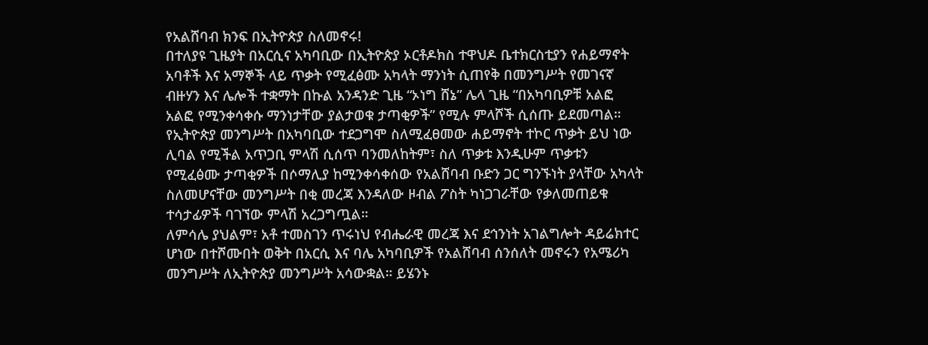የአልሸባብ ክንፍ በኢትዮጵያ ስለመኖሩ!
በተለያዩ ጊዜያት በአርሲና አካባቢው በኢትዮጵያ ኦርቶዶክስ ተዋህዶ ቤተክርስቲያን የሐይማኖት አባቶች እና አማኞች ላይ ጥቃት የሚፈፅሙ አካላት ማንነት ሲጠየቅ በመንግሥት የመገናኛ ብዙሃን እና ሌሎች ተቋማት በኩል አንዳንድ ጊዜ “ኦነግ ሸኔ” ሌላ ጊዜ “በአካባቢዎቹ አልፎ አልፎ የሚንቀሳቀሱ ማንነታቸው ያልታወቁ ታጣቂዎች” የሚሉ ምላሾች ሲሰጡ ይደመጣል።
የኢትዮጵያ መንግሥት በአካባቢው ተደጋግሞ ስለሚፈፀመው ሐይማኖት ተኮር ጥቃት ይህ ነው ሊባል የሚችል አጥጋቢ ምላሽ ሲሰጥ ባንመለከትም፣ ስለ ጥቃቱ እንዲሁም ጥቃቱን የሚፈፅሙ ታጣቂዎች በሶማሊያ ከሚንቀሳቀሰው የአልሸባብ ቡድን ጋር ግንኙነት ያላቸው አካላት ስለመሆናቸው መንግሥት በቂ መረጃ እንዳለው ዞብል ፖስት ካነጋገራቸው የቃለመጠይቁ ተሳታፊዎች ባገኘው ምላሽ አረጋግጧል።
ለምሳሌ ያህልም፣ አቶ ተመስገን ጥሩነህ የብሔራዊ መረጃ እና ደኅንነት አገልግሎት ዳይሬክተር ሆነው በተሾሙበት ወቅት በአርሲ እና ባሌ አካባቢዎች የአልሸባብ ሰንሰለት መኖሩን የአሜሪካ መንግሥት ለኢትዮጵያ መንግሥት አሳውቋል። ይሄንኑ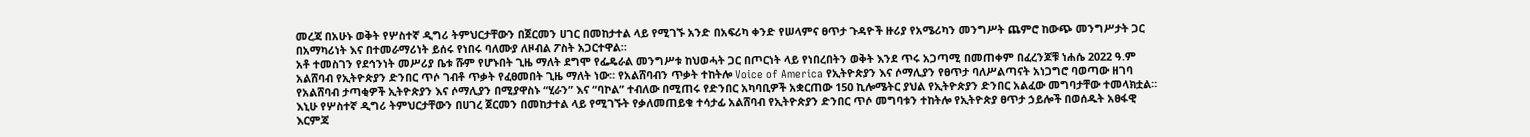መረጃ በአሁኑ ወቅት የሦስተኛ ዲግሪ ትምህርታቸውን በጀርመን ሀገር በመከታተል ላይ የሚገኙ አንድ በአፍሪካ ቀንድ የሠላምና ፀጥታ ጉዳዮች ዙሪያ የአሜሪካን መንግሥት ጨምሮ ከውጭ መንግሥታት ጋር በአማካሪነት እና በተመራማሪነት ይሰሩ የነበሩ ባለሙያ ለዞብል ፖስት አጋርተዋል።
አቶ ተመስገን የደኅንነት መሥሪያ ቤቱ ሹም የሆኑበት ጊዜ ማለት ደግሞ የፌዴራል መንግሥቱ ከህወሓት ጋር በጦርነት ላይ የነበረበትን ወቅት እንደ ጥሩ አጋጣሚ በመጠቀም በፈረንጆቹ ነሐሴ 2022 ዓ.ም አልሸባብ የኢትዮጵያን ድንበር ጥሶ ገብቶ ጥቃት የፈፀመበት ጊዜ ማለት ነው። የአልሸባብን ጥቃት ተከትሎ Voice of America የኢትዮጵያን እና ሶማሊያን የፀጥታ ባለሥልጣናት አነጋግሮ ባወጣው ዘገባ የአልሸባብ ታጣቂዎች ኢትዮጵያን እና ሶማሊያን በሚያዋስኑ “ሂራን” እና “ባኮል” ተብለው በሚጠሩ የድንበር አካባቢዎች አቋርጠው 150 ኪሎሜትር ያህል የኢትዮጵያን ድንበር አልፈው መግባታቸው ተመላክቷል።
እኒሁ የሦስተኛ ዲግሪ ትምህርታቸውን በሀገረ ጀርመን በመከታተል ላይ የሚገኙት የቃለመጠይቁ ተሳታፊ አልሸባብ የኢትዮጵያን ድንበር ጥሶ መግባቱን ተከትሎ የኢትዮጵያ ፀጥታ ኃይሎች በወሰዱት አፀፋዊ እርምጃ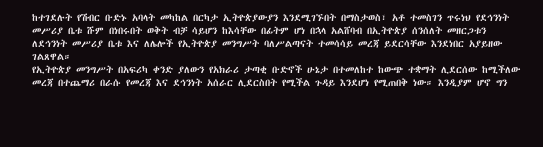ከተገደሉት የሽብር ቡድኑ አባላት መካከል በርካታ ኢትዮጵያውያን እንደሚገኙበት በማስታወስ፣ አቶ ተመስገን ጥሩነህ የደኅንነት መሥሪያ ቤቱ ሹም በነበሩበት ወቅት ብቻ ሳይሆን ከእሳቸው በፊትም ሆነ በኋላ አልሸባብ በኢትዮጵያ ሰንሰለት መዘርጋቱን ለደኅንነት መሥሪያ ቤቱ እና ለሌሎች የኢትዮጵያ መንግሥት ባለሥልጣናት ተመሳሳይ መረጃ ይደርሳቸው እንደነበር አያይዘው ገልጸዋል።
የኢትዮጵያ መንግሥት በአፍሪካ ቀንድ ያለውን የአክራሪ ታጣቂ ቡድኖች ሁኔታ በተመለከተ ከውጭ ተቋማት ሊደርሰው ከሚችለው መረጃ በተጨማሪ በራሱ የመረጃ እና ደኅንነት አሰራር ሊደርስበት የሚችል ጉዳይ እንደሆነ የሚጠበቅ ነው። እንዲያም ሆኖ ግን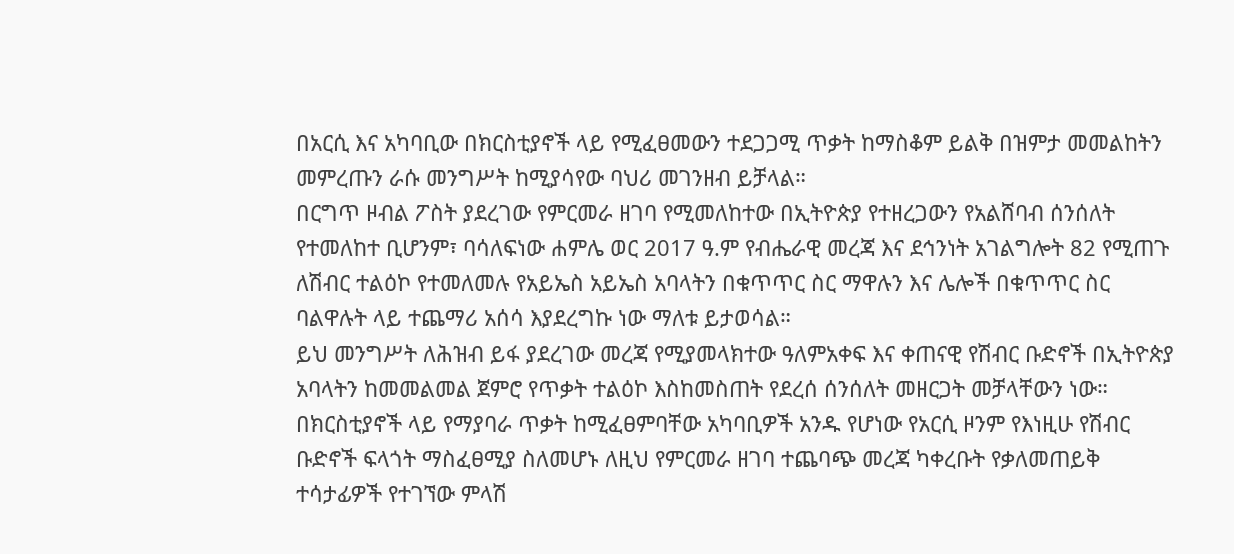በአርሲ እና አካባቢው በክርስቲያኖች ላይ የሚፈፀመውን ተደጋጋሚ ጥቃት ከማስቆም ይልቅ በዝምታ መመልከትን መምረጡን ራሱ መንግሥት ከሚያሳየው ባህሪ መገንዘብ ይቻላል።
በርግጥ ዞብል ፖስት ያደረገው የምርመራ ዘገባ የሚመለከተው በኢትዮጵያ የተዘረጋውን የአልሸባብ ሰንሰለት የተመለከተ ቢሆንም፣ ባሳለፍነው ሐምሌ ወር 2017 ዓ.ም የብሔራዊ መረጃ እና ደኅንነት አገልግሎት 82 የሚጠጉ ለሽብር ተልዕኮ የተመለመሉ የአይኤስ አይኤስ አባላትን በቁጥጥር ስር ማዋሉን እና ሌሎች በቁጥጥር ስር ባልዋሉት ላይ ተጨማሪ አሰሳ እያደረግኩ ነው ማለቱ ይታወሳል።
ይህ መንግሥት ለሕዝብ ይፋ ያደረገው መረጃ የሚያመላክተው ዓለምአቀፍ እና ቀጠናዊ የሽብር ቡድኖች በኢትዮጵያ አባላትን ከመመልመል ጀምሮ የጥቃት ተልዕኮ እስከመስጠት የደረሰ ሰንሰለት መዘርጋት መቻላቸውን ነው። በክርስቲያኖች ላይ የማያባራ ጥቃት ከሚፈፀምባቸው አካባቢዎች አንዱ የሆነው የአርሲ ዞንም የእነዚሁ የሽብር ቡድኖች ፍላጎት ማስፈፀሚያ ስለመሆኑ ለዚህ የምርመራ ዘገባ ተጨባጭ መረጃ ካቀረቡት የቃለመጠይቅ ተሳታፊዎች የተገኘው ምላሽ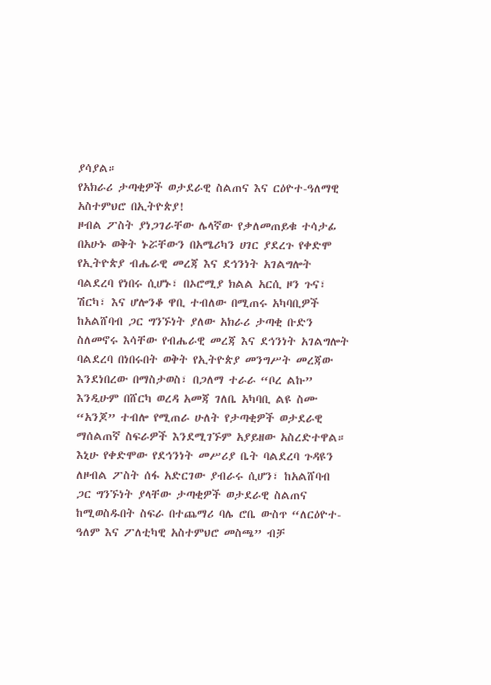ያሳያል።
የአክራሪ ታጣቂዎች ወታደራዊ ስልጠና እና ርዕዮተ-ዓለማዊ አስተምህሮ በኢትዮጵያ!
ዞብል ፖስት ያነጋገራቸው ሌላኛው የቃለመጠይቁ ተሳታፊ በአሁኑ ወቅት ኑሯቸውን በአሜሪካን ሀገር ያደረጉ የቀድሞ የኢትዮጵያ ብሔራዊ መረጃ እና ደኅንነት አገልግሎት ባልደረባ የነበሩ ሲሆኑ፣ በኦሮሚያ ክልል አርሲ ዞን ጉና፣ ሽርካ፣ እና ሆሎንቆ ዋቢ ተብለው በሚጠሩ አካባቢዎች ከአልሸባብ ጋር ግንኙነት ያለው አክራሪ ታጣቂ ቡድን ስለመኖሩ እሳቸው የብሔራዊ መረጃ እና ደኅንነት አገልግሎት ባልደረባ በነበሩበት ወቅት የኢትዮጵያ መንግሥት መረጃው እንደነበረው በማስታወስ፣ በጋለማ ተራራ “ቦረ ልኩ” እንዲሁም በሸርካ ወረዳ አመጃ ገለቤ አካባቢ ልዩ ስሙ “አንጆ” ተብሎ የሚጠራ ሁለት የታጣቂዎች ወታደራዊ ማሰልጠኛ ስፍራዎች እንደሚገኙም አያይዘው አስረድተዋል።
እኒሁ የቀድሞው የደኅንነት መሥሪያ ቤት ባልደረባ ጉዳዩን ለዞብል ፖስት ሰፋ አድርገው ያብራሩ ሲሆን፣ ከአልሸባብ ጋር ግንኙነት ያላቸው ታጣቂዎች ወታደራዊ ስልጠና ከሚወስዱበት ስፍራ በተጨማሪ ባሌ ሮቤ ውስጥ “ለርዕዮተ-ዓለም እና ፖለቲካዊ አስተምህሮ መስጫ” ብቻ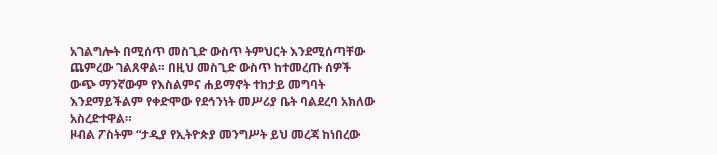አገልግሎት በሚሰጥ መስጊድ ውስጥ ትምህርት እንደሚሰጣቸው ጨምረው ገልጸዋል። በዚህ መስጊድ ውስጥ ከተመረጡ ሰዎች ውጭ ማንኛውም የእስልምና ሐይማኖት ተከታይ መግባት እንደማይችልም የቀድሞው የደኅንነት መሥሪያ ቤት ባልደረባ አክለው አስረድተዋል።
ዞብል ፖስትም “ታዲያ የኢትዮጵያ መንግሥት ይህ መረጃ ከነበረው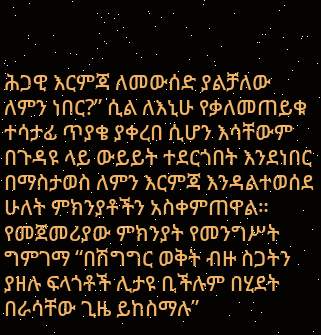ሕጋዊ እርምጃ ለመውሰድ ያልቻለው ለምን ነበር?” ሲል ለእኒሁ የቃለመጠይቁ ተሳታፊ ጥያቄ ያቀረበ ሲሆን እሳቸውም በጉዳዩ ላይ ውይይት ተደርጎበት እንደነበር በማስታወስ ለምን እርምጃ እንዳልተወሰደ ሁለት ምክንያቶችን አስቀምጠዋል።
የመጀመሪያው ምክንያት የመንግሥት ግምገማ “በሽግግር ወቅት ብዙ ስጋትን ያዘሉ ፍላጎቶች ሊታዩ ቢችሉም በሂደት በራሳቸው ጊዜ ይከስማሉ”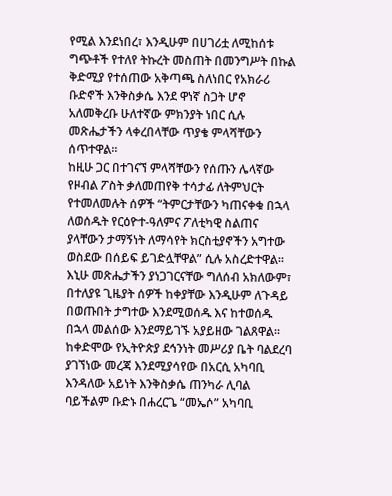የሚል እንደነበረ፣ እንዲሁም በሀገሪቷ ለሚከሰቱ ግጭቶች የተለየ ትኩረት መስጠት በመንግሥት በኩል ቅድሚያ የተሰጠው አቅጣጫ ስለነበር የአክራሪ ቡድኖች እንቅስቃሴ እንደ ዋነኛ ስጋት ሆኖ አለመቅረቡ ሁለተኛው ምክንያት ነበር ሲሉ መጽሔታችን ላቀረበላቸው ጥያቄ ምላሻቸውን ሰጥተዋል።
ከዚሁ ጋር በተገናኘ ምላሻቸውን የሰጡን ሌላኛው የዞብል ፖስት ቃለመጠየቅ ተሳታፊ ለትምህርት የተመለመሉት ሰዎች “ትምርታቸውን ካጠናቀቁ በኋላ ለወሰዱት የርዕዮተ-ዓለምና ፖለቲካዊ ስልጠና ያላቸውን ታማኝነት ለማሳየት ክርስቲያኖችን አግተው ወስደው በሰይፍ ይገድሏቸዋል” ሲሉ አስረድተዋል። እኒሁ መጽሔታችን ያነጋገርናቸው ግለሰብ አክለውም፣ በተለያዩ ጊዜያት ሰዎች ከቀያቸው እንዲሁም ለጉዳይ በወጡበት ታግተው እንደሚወሰዱ እና ከተወሰዱ በኋላ መልሰው እንደማይገኙ አያይዘው ገልጸዋል።
ከቀድሞው የኢትዮጵያ ደኅንነት መሥሪያ ቤት ባልደረባ ያገኘነው መረጃ እንደሚያሳየው በአርሲ አካባቢ እንዳለው አይነት እንቅስቃሴ ጠንካራ ሊባል ባይችልም ቡድኑ በሐረርጌ “መኤሶ” አካባቢ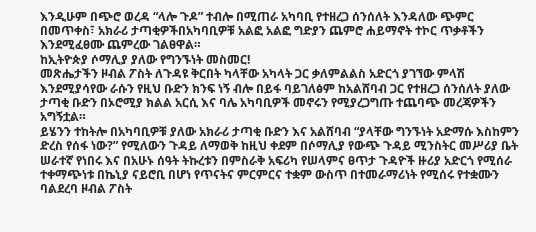እንዲሁም በጭሮ ወረዳ “ላሎ ጉዶ” ተብሎ በሚጠራ አካባቢ የተዘረጋ ሰንሰለት እንዳለው ጭምር በመጥቀስ፣ አክራሪ ታጣቂዎችበአካባቢዎቹ አልፎ አልፎ ግድያን ጨምሮ ሐይማኖት ተኮር ጥቃቶችን እንደሚፈፀሙ ጨምረው ገልፀዋል።
ከኢትዮጵያ ሶማሊያ ያለው የግንኙነት መስመር!
መጽሔታችን ዞብል ፖስት ለጉዳዩ ቅርበት ካላቸው አካላት ጋር ቃለምልልስ አድርጎ ያገኘው ምላሽ እንደሚያሳየው ራሱን የዚህ ቡድን ክንፍ ነኝ ብሎ በይፋ ባይገለፅም ከአልሸባብ ጋር የተዘረጋ ሰንሰለት ያለው ታጣቂ ቡድን በኦሮሚያ ክልል አርሲ እና ባሌ አካባቢዎች መኖሩን የሚያረጋግጡ ተጨባጭ መረጃዎችን አግኝቷል።
ይሄንን ተከትሎ በአካባቢዎቹ ያለው አክራሪ ታጣቂ ቡድን እና አልሸባብ “ያላቸው ግንኙነት አድማሱ እስከምን ድረስ የሰፋ ነው?” የሚለውን ጉዳይ ለማወቅ ከዚህ ቀደም በሶማሊያ የውጭ ጉዳይ ሚንስትር መሥሪያ ቤት ሠራተኛ የነበሩ እና በአሁኑ ሰዓት ትኩረቱን በምስራቅ አፍሪካ የሠላምና ፀጥታ ጉዳዮች ዙሪያ አድርጎ የሚሰራ ተቀማጭነቱ በኬኒያ ናይሮቢ በሆነ የጥናትና ምርምርና ተቋም ውስጥ በተመራማሪነት የሚሰሩ የተቋሙን ባልደረባ ዞብል ፖስት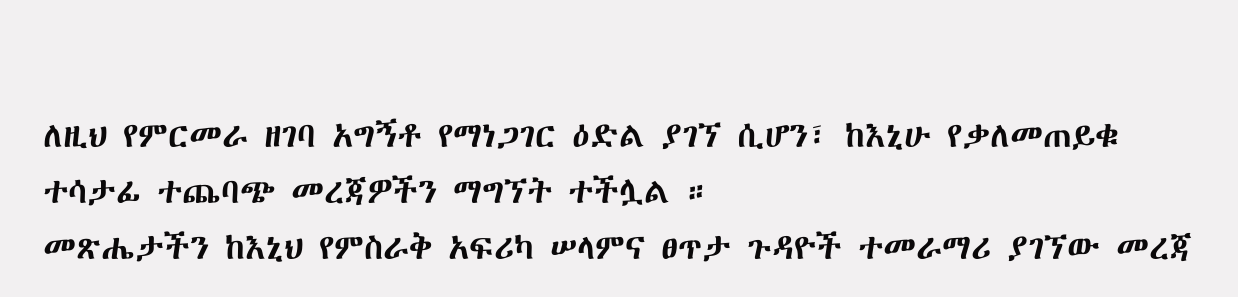ለዚህ የምርመራ ዘገባ አግኝቶ የማነጋገር ዕድል ያገኘ ሲሆን፣ ከእኒሁ የቃለመጠይቁ ተሳታፊ ተጨባጭ መረጃዎችን ማግኘት ተችሏል ።
መጽሔታችን ከእኒህ የምስራቅ አፍሪካ ሠላምና ፀጥታ ጉዳዮች ተመራማሪ ያገኘው መረጃ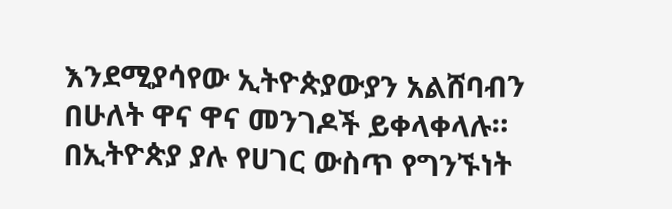እንደሚያሳየው ኢትዮጵያውያን አልሸባብን በሁለት ዋና ዋና መንገዶች ይቀላቀላሉ። በኢትዮጵያ ያሉ የሀገር ውስጥ የግንኙነት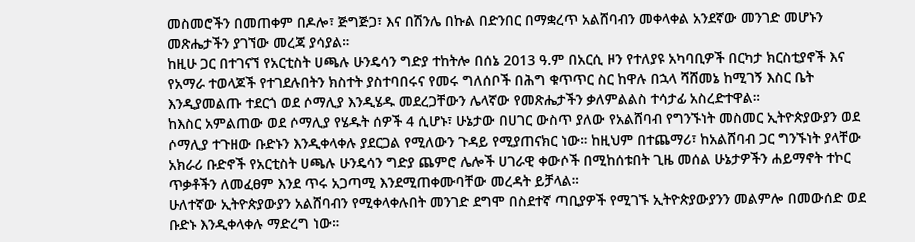መስመሮችን በመጠቀም በዶሎ፣ ጅግጅጋ፣ እና በሽንሌ በኩል በድንበር በማቋረጥ አልሸባብን መቀላቀል አንደኛው መንገድ መሆኑን መጽሔታችን ያገኘው መረጃ ያሳያል።
ከዚሁ ጋር በተገናኘ የአርቲስት ሀጫሉ ሁንዴሳን ግድያ ተከትሎ በሰኔ 2013 ዓ.ም በአርሲ ዞን የተለያዩ አካባቢዎች በርካታ ክርስቲያኖች እና የአማራ ተወላጆች የተገደሉበትን ክስተት ያስተባበሩና የመሩ ግለሰቦች በሕግ ቁጥጥር ስር ከዋሉ በኋላ ሻሸመኔ ከሚገኝ እስር ቤት እንዲያመልጡ ተደርጎ ወደ ሶማሊያ እንዲሄዱ መደረጋቸውን ሌላኛው የመጽሔታችን ቃለምልልስ ተሳታፊ አስረድተዋል።
ከእስር አምልጠው ወደ ሶማሊያ የሄዱት ሰዎች 4 ሲሆኑ፣ ሁኔታው በሀገር ውስጥ ያለው የአልሸባብ የግንኙነት መስመር ኢትዮጵያውያን ወደ ሶማሊያ ተጉዘው ቡድኑን እንዲቀላቀሉ ያደርጋል የሚለውን ጉዳይ የሚያጠናክር ነው። ከዚህም በተጨማሪ፣ ከአልሸባብ ጋር ግንኙነት ያላቸው አክራሪ ቡድኖች የአርቲስት ሀጫሉ ሁንዴሳን ግድያ ጨምሮ ሌሎች ሀገራዊ ቀውሶች በሚከሰቱበት ጊዜ መሰል ሁኔታዎችን ሐይማኖት ተኮር ጥቃቶችን ለመፈፀም እንደ ጥሩ አጋጣሚ እንደሚጠቀሙባቸው መረዳት ይቻላል።
ሁለተኛው ኢትዮጵያውያን አልሸባብን የሚቀላቀሉበት መንገድ ደግሞ በስደተኛ ጣቢያዎች የሚገኙ ኢትዮጵያውያንን መልምሎ በመውሰድ ወደ ቡድኑ እንዲቀላቀሉ ማድረግ ነው።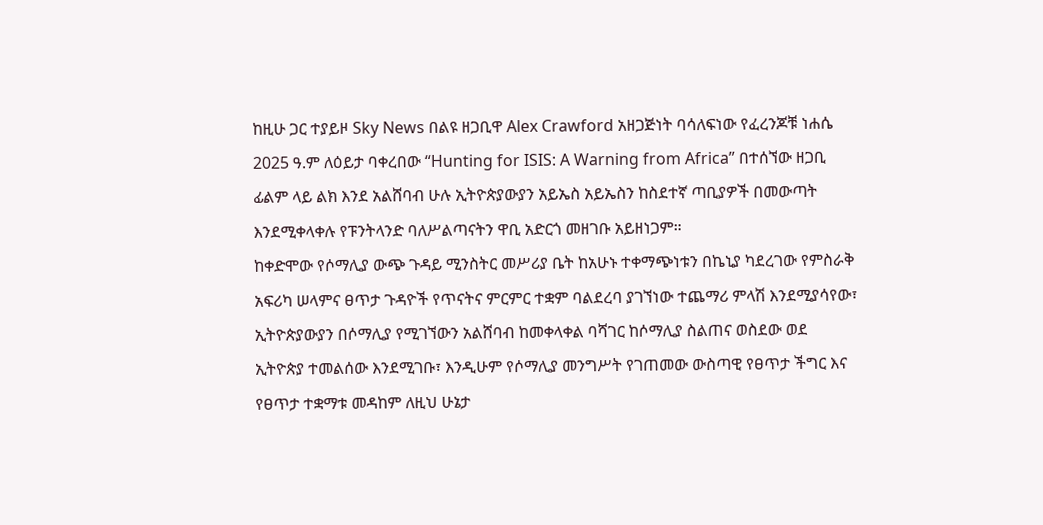ከዚሁ ጋር ተያይዞ Sky News በልዩ ዘጋቢዋ Alex Crawford አዘጋጅነት ባሳለፍነው የፈረንጆቹ ነሐሴ 2025 ዓ.ም ለዕይታ ባቀረበው “Hunting for ISIS: A Warning from Africa” በተሰኘው ዘጋቢ ፊልም ላይ ልክ እንደ አልሸባብ ሁሉ ኢትዮጵያውያን አይኤስ አይኤስን ከስደተኛ ጣቢያዎች በመውጣት እንደሚቀላቀሉ የፑንትላንድ ባለሥልጣናትን ዋቢ አድርጎ መዘገቡ አይዘነጋም።
ከቀድሞው የሶማሊያ ውጭ ጉዳይ ሚንስትር መሥሪያ ቤት ከአሁኑ ተቀማጭነቱን በኬኒያ ካደረገው የምስራቅ አፍሪካ ሠላምና ፀጥታ ጉዳዮች የጥናትና ምርምር ተቋም ባልደረባ ያገኘነው ተጨማሪ ምላሽ እንደሚያሳየው፣ ኢትዮጵያውያን በሶማሊያ የሚገኘውን አልሸባብ ከመቀላቀል ባሻገር ከሶማሊያ ስልጠና ወስደው ወደ ኢትዮጵያ ተመልሰው እንደሚገቡ፣ እንዲሁም የሶማሊያ መንግሥት የገጠመው ውስጣዊ የፀጥታ ችግር እና የፀጥታ ተቋማቱ መዳከም ለዚህ ሁኔታ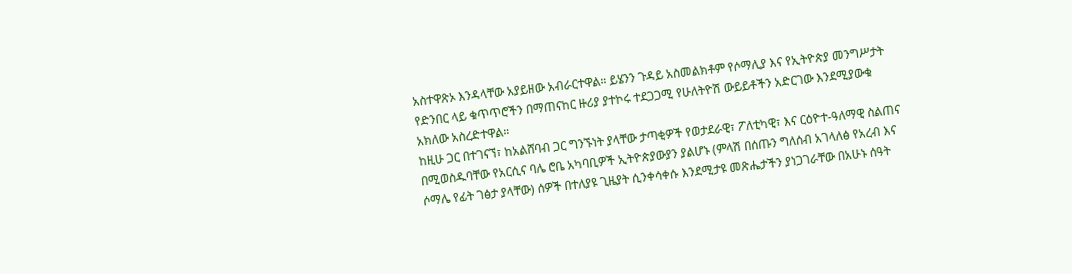አስተዋጽኦ እንዳላቸው አያይዘው አብራርተዋል። ይሄንን ጉዳይ አስመልክቶም የሶማሊያ እና የኢትዮጵያ መንግሥታት የድንበር ላይ ቁጥጥሮችን በማጠናከር ዙሪያ ያተኮሩ ተደጋጋሚ የሁለትዮሽ ውይይቶችን አድርገው እንደሚያውቁ አክለው አስረድተዋል።
ከዚሁ ጋር በተገናኘ፣ ከአልሸባብ ጋር ግንኙነት ያላቸው ታጣቂዎች የወታደራዊ፣ ፖለቲካዊ፣ እና ርዕዮተ-ዓለማዊ ስልጠና በሚወስዱባቸው የአርሲና ባሌ ሮቤ አካባቢዎች ኢትዮጵያውያን ያልሆኑ (ምላሽ በሰጡን ግለሰብ አገላለፅ የአረብ እና ሶማሌ የፊት ገፅታ ያላቸው) ሰዎች በተለያዩ ጊዜያት ሲንቀሳቀሱ እንደሚታዩ መጽሔታችን ያነጋገራቸው በአሁኑ ሰዓት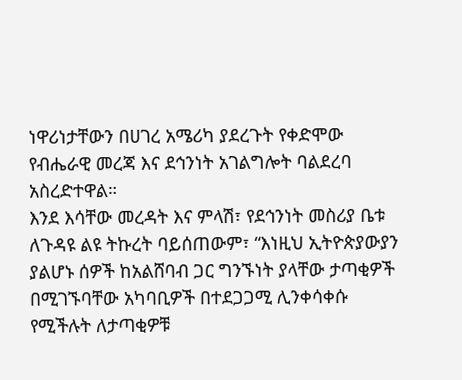ነዋሪነታቸውን በሀገረ አሜሪካ ያደረጉት የቀድሞው የብሔራዊ መረጃ እና ደኅንነት አገልግሎት ባልደረባ አስረድተዋል።
እንደ እሳቸው መረዳት እና ምላሽ፣ የደኅንነት መስሪያ ቤቱ ለጉዳዩ ልዩ ትኩረት ባይሰጠውም፣ “እነዚህ ኢትዮጵያውያን ያልሆኑ ሰዎች ከአልሸባብ ጋር ግንኙነት ያላቸው ታጣቂዎች በሚገኙባቸው አካባቢዎች በተደጋጋሚ ሊንቀሳቀሱ የሚችሉት ለታጣቂዎቹ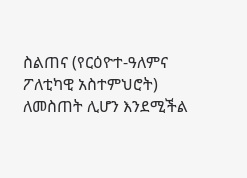ስልጠና (የርዕዮተ-ዓለምና ፖለቲካዊ አስተምህሮት) ለመስጠት ሊሆን እንደሚችል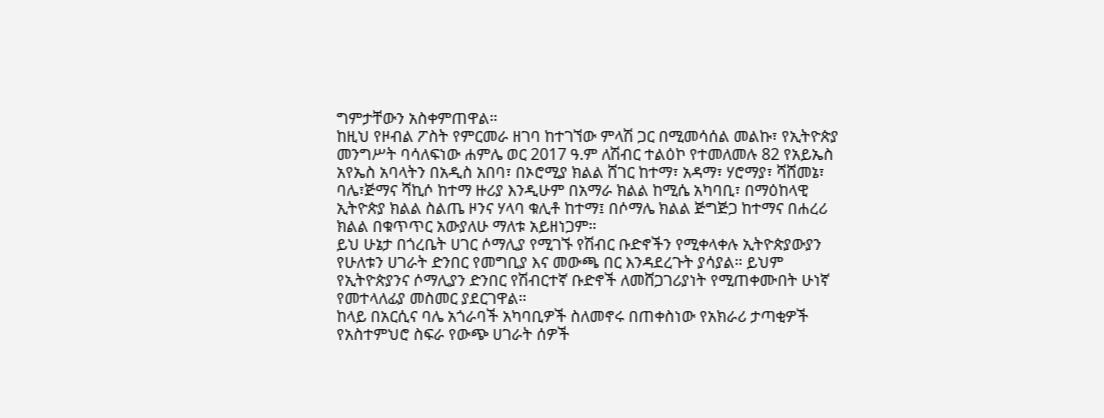ግምታቸውን አስቀምጠዋል።
ከዚህ የዞብል ፖስት የምርመራ ዘገባ ከተገኘው ምላሽ ጋር በሚመሳሰል መልኩ፣ የኢትዮጵያ መንግሥት ባሳለፍነው ሐምሌ ወር 2017 ዓ.ም ለሽብር ተልዕኮ የተመለመሉ 82 የአይኤስ አየኤስ አባላትን በአዲስ አበባ፣ በኦሮሚያ ክልል ሸገር ከተማ፣ አዳማ፣ ሃሮማያ፣ ሻሸመኔ፣ ባሌ፣ጅማና ሻኪሶ ከተማ ዙሪያ እንዲሁም በአማራ ክልል ከሚሴ አካባቢ፣ በማዕከላዊ ኢትዮጵያ ክልል ስልጤ ዞንና ሃላባ ቁሊቶ ከተማ፤ በሶማሌ ክልል ጅግጅጋ ከተማና በሐረሪ ክልል በቁጥጥር አውያለሁ ማለቱ አይዘነጋም።
ይህ ሁኔታ በጎረቤት ሀገር ሶማሊያ የሚገኙ የሽብር ቡድኖችን የሚቀላቀሉ ኢትዮጵያውያን የሁለቱን ሀገራት ድንበር የመግቢያ እና መውጫ በር እንዳደረጉት ያሳያል። ይህም የኢትዮጵያንና ሶማሊያን ድንበር የሽብርተኛ ቡድኖች ለመሸጋገሪያነት የሚጠቀሙበት ሁነኛ የመተላለፊያ መስመር ያደርገዋል።
ከላይ በአርሲና ባሌ አጎራባች አካባቢዎች ስለመኖሩ በጠቀስነው የአክራሪ ታጣቂዎች የአስተምህሮ ስፍራ የውጭ ሀገራት ሰዎች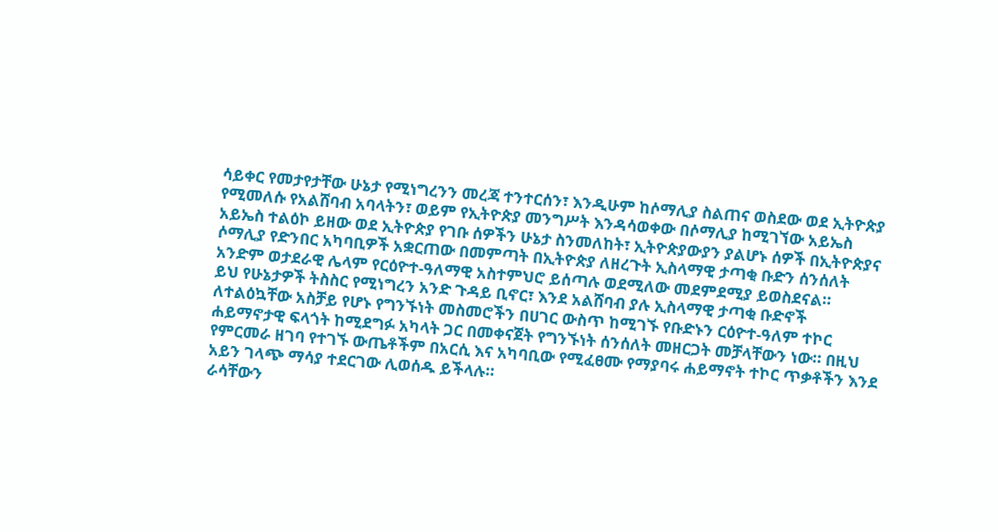ሳይቀር የመታየታቸው ሁኔታ የሚነግረንን መረጃ ተንተርሰን፣ እንዲሁም ከሶማሊያ ስልጠና ወስደው ወደ ኢትዮጵያ የሚመለሱ የአልሸባብ አባላትን፣ ወይም የኢትዮጵያ መንግሥት እንዳሳወቀው በሶማሊያ ከሚገኘው አይኤስ አይኤስ ተልዕኮ ይዘው ወደ ኢትዮጵያ የገቡ ሰዎችን ሁኔታ ስንመለከት፣ ኢትዮጵያውያን ያልሆኑ ሰዎች በኢትዮጵያና ሶማሊያ የድንበር አካባቢዎች አቋርጠው በመምጣት በኢትዮጵያ ለዘረጉት ኢስላማዊ ታጣቂ ቡድን ሰንሰለት አንድም ወታደራዊ ሌላም የርዕዮተ-ዓለማዊ አስተምህሮ ይሰጣሉ ወደሚለው መደምደሚያ ይወስደናል።
ይህ የሁኔታዎች ትስስር የሚነግረን አንድ ጉዳይ ቢኖር፣ እንደ አልሸባብ ያሉ ኢስላማዊ ታጣቂ ቡድኖች ለተልዕኳቸው አስቻይ የሆኑ የግንኙነት መስመሮችን በሀገር ውስጥ ከሚገኙ የቡድኑን ርዕዮተ-ዓለም ተኮር ሐይማኖታዊ ፍላጎት ከሚደግፉ አካላት ጋር በመቀናጀት የግንኙነት ሰንሰለት መዘርጋት መቻላቸውን ነው። በዚህ የምርመራ ዘገባ የተገኙ ውጤቶችም በአርሲ እና አካባቢው የሚፈፀሙ የማያባሩ ሐይማኖት ተኮር ጥቃቶችን እንደ አይን ገላጭ ማሳያ ተደርገው ሊወሰዱ ይችላሉ።
ራሳቸውን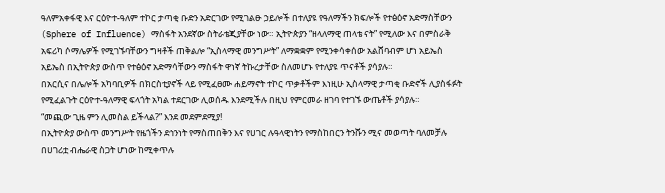ዓለምአቀፋዊ እና ርዕዮተ-ዓለም ተኮር ታጣቂ ቡድን አድርገው የሚገልፁ ኃይሎች በተለያዩ የዓለማችን ክፍሎች የተፅዕኖ አድማስቸውን (Sphere of Influence) ማስፋት አንደኛው ስትራቴጂያቸው ነው። ኢትዮጵያን “ዘላለማዊ ጠላቴ ናት” የሚለው እና በምስራቅ አፍሪካ ሶማሌዎች የሚገኙባቸውን ግዛቶች ጠቅልሎ “ኢስላማዊ መንግሥት” ለማቋቋም የሚንቀሳቀሰው አልሸባብም ሆነ አይኤስ አይኤስ በኢትዮጵያ ውስጥ የተፅዕኖ አድማሳቸውን ማስፋት ዋነኛ ትኩረታቸው ስለመሆኑ የተለያዩ ጥናቶች ያሳያሉ።
በአርሲና በሌሎች አካባቢዎች በክርስቲያኖች ላይ የሚፈፀሙ ሐይማኖት ተኮር ጥቃቶችም እነዚሁ ኢስላማዊ ታጣቂ ቡድኖች ሊያስፋፉት የሚፈልጉት ርዕዮተ-ዓለማዊ ፍላጎት አካል ተደርገው ሊወሰዱ እንደሚችሉ በዚህ የምርመራ ዘገባ የተገኙ ውጤቶች ያሳያሉ።
“መጪው ጊዜ ምን ሊመስል ይችላል?” እንደ መደምደሚያ!
በኢትዮጵያ ውስጥ መንግሥት የዜጎችን ደኅንነት የማስጠበቅን እና የሀገር ሉዓላዊነትን የማስከበርን ትንሹን ሚና መወጣት ባለመቻሉ በሀገሪቷ ብሔራዊ ስጋት ሆነው ከሚቀጥሉ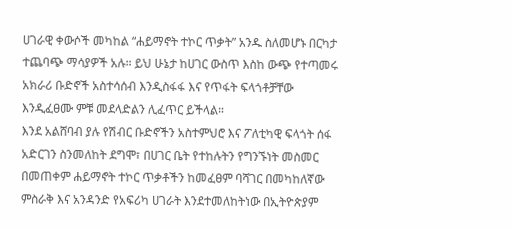ሀገራዊ ቀውሶች መካከል “ሐይማኖት ተኮር ጥቃት” አንዱ ስለመሆኑ በርካታ ተጨባጭ ማሳያዎች አሉ። ይህ ሁኔታ ከሀገር ውስጥ እስከ ውጭ የተጣመሩ አክራሪ ቡድኖች አስተሳሰብ እንዲስፋፋ እና የጥፋት ፍላጎቶቻቸው እንዲፈፀሙ ምቹ መደላድልን ሊፈጥር ይችላል።
እንደ አልሸባብ ያሉ የሽብር ቡድኖችን አስተምህሮ እና ፖለቲካዊ ፍላጎት ሰፋ አድርገን ስንመለከት ደግሞ፣ በሀገር ቤት የተከሉትን የግንኙነት መስመር በመጠቀም ሐይማኖት ተኮር ጥቃቶችን ከመፈፀም ባሻገር በመካከለኛው ምስራቅ እና አንዳንድ የአፍሪካ ሀገራት እንደተመለከትነው በኢትዮጵያም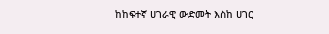ከከፍተኛ ሀገራዊ ውድመት እስከ ሀገር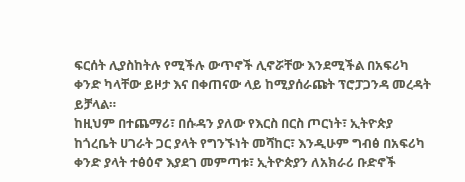ፍርሰት ሊያስከትሉ የሚችሉ ውጥኖች ሊኖሯቸው እንደሚችል በአፍሪካ ቀንድ ካላቸው ይዞታ እና በቀጠናው ላይ ከሚያሰራጩት ፕሮፓጋንዳ መረዳት ይቻላል።
ከዚህም በተጨማሪ፣ በሱዳን ያለው የእርስ በርስ ጦርነት፣ ኢትዮጵያ ከጎረቤት ሀገራት ጋር ያላት የግንኙነት መሻከር፣ እንዲሁም ግብፅ በአፍሪካ ቀንድ ያላት ተፅዕኖ እያደገ መምጣቱ፣ ኢትዮጵያን ለአክራሪ ቡድኖች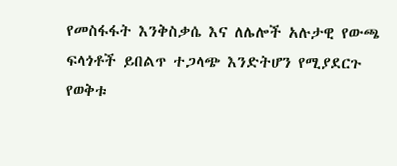የመስፋፋት እንቅስቃሴ እና ለሌሎች አሉታዊ የውጫ ፍላጎቶች ይበልጥ ተጋላጭ እንድትሆን የሚያደርጉ የወቅቱ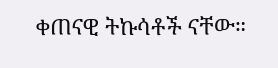ቀጠናዊ ትኩሳቶች ናቸው።